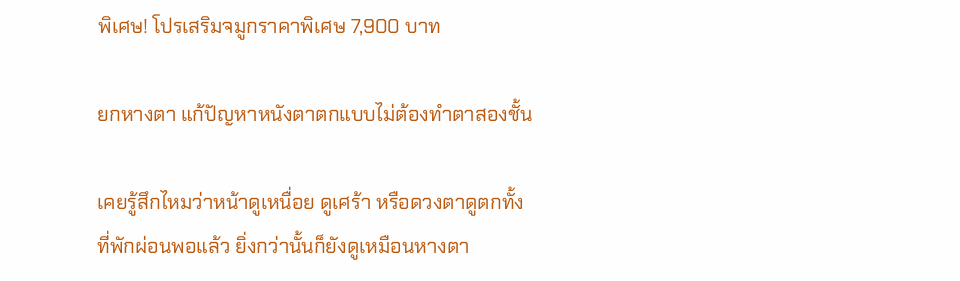พิเศษ! โปรเสริมจมูกราคาพิเศษ 7,900 บาท

ยกหางตา แก้ปัญหาหนังตาตกแบบไม่ต้องทำตาสองชั้น

เคยรู้สึกไหมว่าหน้าดูเหนื่อย ดูเศร้า หรือดวงตาดูตกทั้งที่พักผ่อนพอแล้ว ยิ่งกว่านั้นก็ยังดูเหมือนหางตา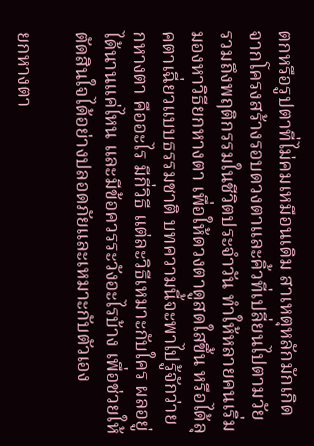ตกหรือรูปตาที่ไม่คมเหมือนเดิม สาเหตุหลักมักเกิดจากโครงสร้างรอบดวงตาและคิ้วที่เปลี่ยนไปตามวัย รวมถึงพฤติกรรมในชีวิตประจำวัน ทำให้หลายคนเริ่มมองหาวิธียกหางตา เพื่อให้ดวงตาดูสดใสขึ้น หรือได้ลุคตาเฉี่ยวแบบธรรมชาติ บทความนี้จะพาไปรู้จักว่ายกหางตา คืออะไร มีกี่วิธี แต่ละวิธีเหมาะกับใคร ผลอยู่ได้นานแค่ไหน และมีข้อควรระวังอะไรบ้าง เพื่อช่วยให้ตัดสินใจได้อย่างปลอดภัยและเหมาะกับตัวเอง

ยกหางตา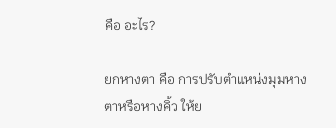คือ อะไร?

ยกหางตา คือ การปรับตำแหน่งมุมหางตาหรือหางคิ้ว ให้ย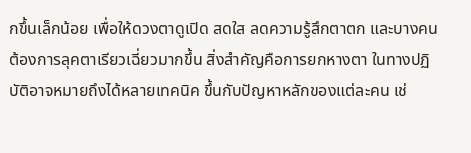กขึ้นเล็กน้อย เพื่อให้ดวงตาดูเปิด สดใส ลดความรู้สึกตาตก และบางคนต้องการลุคตาเรียวเฉี่ยวมากขึ้น สิ่งสำคัญคือการยกหางตา ในทางปฏิบัติอาจหมายถึงได้หลายเทคนิค ขึ้นกับปัญหาหลักของแต่ละคน เช่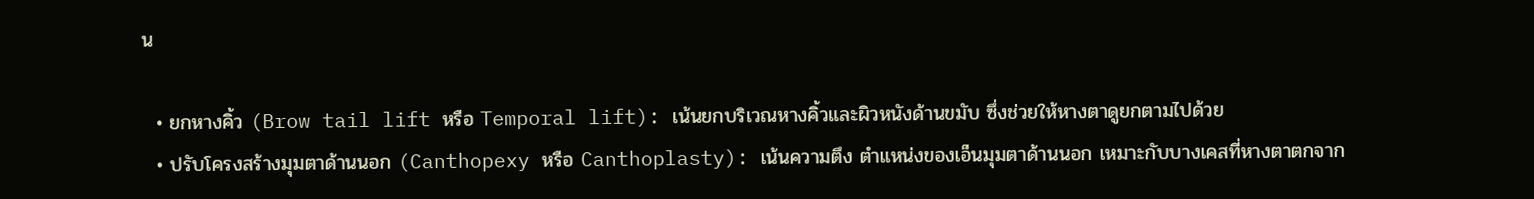น

  • ยกหางคิ้ว (Brow tail lift หรือ Temporal lift): เน้นยกบริเวณหางคิ้วและผิวหนังด้านขมับ ซึ่งช่วยให้หางตาดูยกตามไปด้วย
  • ปรับโครงสร้างมุมตาด้านนอก (Canthopexy หรือ Canthoplasty): เน้นความตึง ตำแหน่งของเอ็นมุมตาด้านนอก เหมาะกับบางเคสที่หางตาตกจาก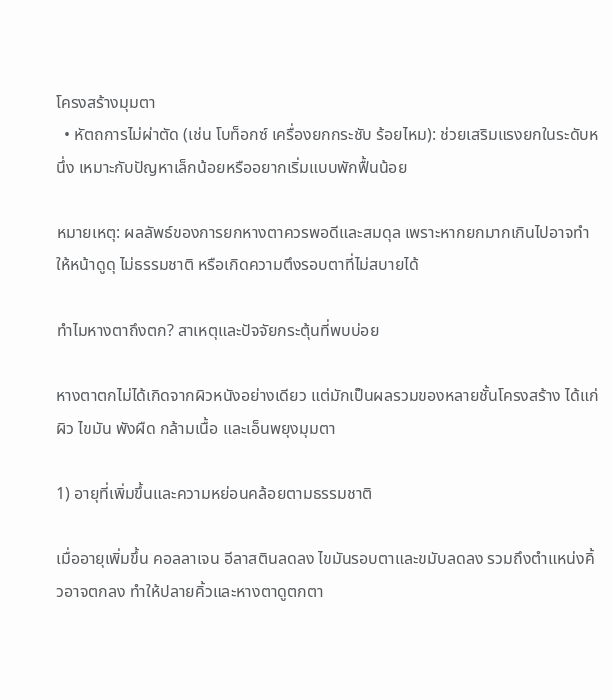โครงสร้างมุมตา
  • หัตถการไม่ผ่าตัด (เช่น โบท็อกซ์ เครื่องยกกระชับ ร้อยไหม): ช่วยเสริมแรงยกในระดับหนึ่ง เหมาะกับปัญหาเล็กน้อยหรืออยากเริ่มแบบพักฟื้นน้อย

หมายเหตุ: ผลลัพธ์ของการยกหางตาควรพอดีและสมดุล เพราะหากยกมากเกินไปอาจทำให้หน้าดูดุ ไม่ธรรมชาติ หรือเกิดความตึงรอบตาที่ไม่สบายได้

ทำไมหางตาถึงตก? สาเหตุและปัจจัยกระตุ้นที่พบบ่อย

หางตาตกไม่ได้เกิดจากผิวหนังอย่างเดียว แต่มักเป็นผลรวมของหลายชั้นโครงสร้าง ได้แก่ ผิว ไขมัน พังผืด กล้ามเนื้อ และเอ็นพยุงมุมตา

1) อายุที่เพิ่มขึ้นและความหย่อนคล้อยตามธรรมชาติ

เมื่ออายุเพิ่มขึ้น คอลลาเจน อีลาสตินลดลง ไขมันรอบตาและขมับลดลง รวมถึงตำแหน่งคิ้วอาจตกลง ทำให้ปลายคิ้วและหางตาดูตกตา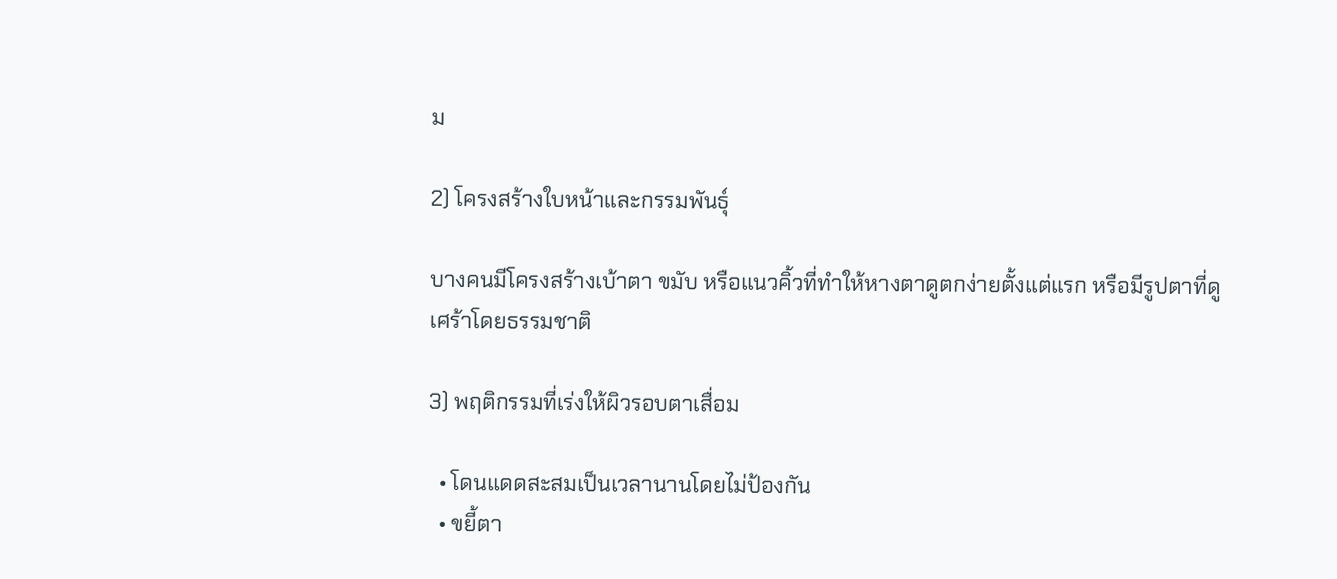ม

2) โครงสร้างใบหน้าและกรรมพันธุ์

บางคนมีโครงสร้างเบ้าตา ขมับ หรือแนวคิ้วที่ทำให้หางตาดูตกง่ายตั้งแต่แรก หรือมีรูปตาที่ดูเศร้าโดยธรรมชาติ

3) พฤติกรรมที่เร่งให้ผิวรอบตาเสื่อม

  • โดนแดดสะสมเป็นเวลานานโดยไม่ป้องกัน
  • ขยี้ตา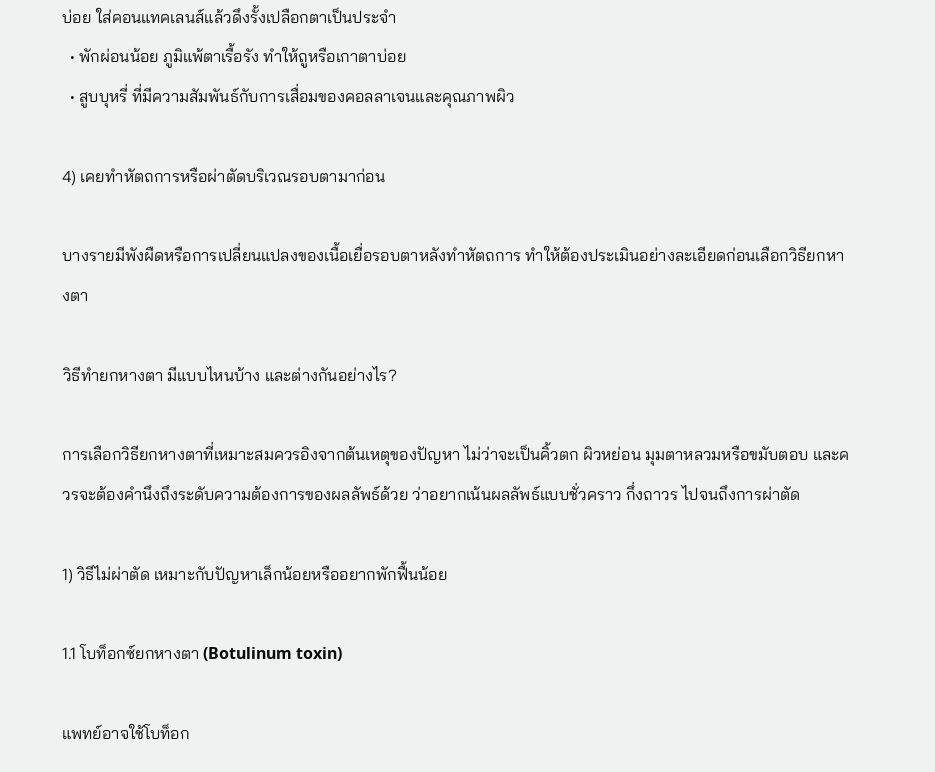บ่อย ใส่คอนแทคเลนส์แล้วดึงรั้งเปลือกตาเป็นประจำ
  • พักผ่อนน้อย ภูมิแพ้ตาเรื้อรัง ทำให้ถูหรือเกาตาบ่อย
  • สูบบุหรี่ ที่มีความสัมพันธ์กับการเสื่อมของคอลลาเจนและคุณภาพผิว

4) เคยทำหัตถการหรือผ่าตัดบริเวณรอบตามาก่อน

บางรายมีพังผืดหรือการเปลี่ยนแปลงของเนื้อเยื่อรอบตาหลังทำหัตถการ ทำให้ต้องประเมินอย่างละเอียดก่อนเลือกวิธียกหางตา

วิธีทำยกหางตา มีแบบไหนบ้าง และต่างกันอย่างไร?

การเลือกวิธียกหางตาที่เหมาะสมควรอิงจากต้นเหตุของปัญหา ไม่ว่าจะเป็นคิ้วตก ผิวหย่อน มุมตาหลวมหรือขมับตอบ และควรจะต้องคำนึงถึงระดับความต้องการของผลลัพธ์ด้วย ว่าอยากเน้นผลลัพธ์แบบชั่วคราว กึ่งถาวร ไปจนถึงการผ่าตัด

1) วิธีไม่ผ่าตัด เหมาะกับปัญหาเล็กน้อยหรืออยากพักฟื้นน้อย

1.1 โบท็อกซ์ยกหางตา (Botulinum toxin)

แพทย์อาจใช้โบท็อก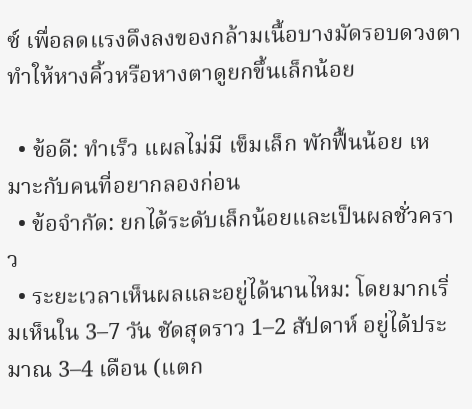ซ์ เพื่อลดแรงดึงลงของกล้ามเนื้อบางมัดรอบดวงตา ทำให้หางคิ้วหรือหางตาดูยกขึ้นเล็กน้อย

  • ข้อดี: ทำเร็ว แผลไม่มี เข็มเล็ก พักฟื้นน้อย เหมาะกับคนที่อยากลองก่อน
  • ข้อจำกัด: ยกได้ระดับเล็กน้อยและเป็นผลชั่วคราว
  • ระยะเวลาเห็นผลและอยู่ได้นานไหม: โดยมากเริ่มเห็นใน 3–7 วัน ชัดสุดราว 1–2 สัปดาห์ อยู่ได้ประมาณ 3–4 เดือน (แตก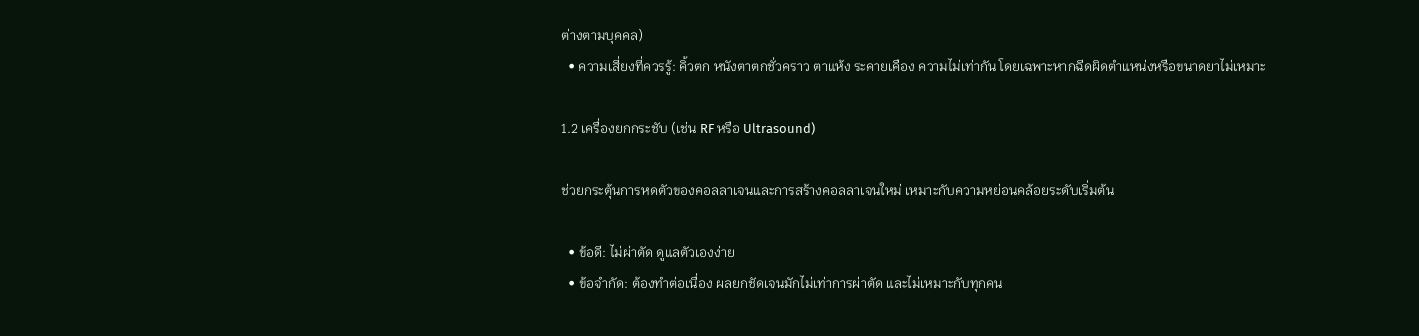ต่างตามบุคคล)
  • ความเสี่ยงที่ควรรู้: คิ้วตก หนังตาตกชั่วคราว ตาแห้ง ระคายเคือง ความไม่เท่ากัน โดยเฉพาะหากฉีดผิดตำแหน่งหรือขนาดยาไม่เหมาะ

1.2 เครื่องยกกระชับ (เช่น RF หรือ Ultrasound)

ช่วยกระตุ้นการหดตัวของคอลลาเจนและการสร้างคอลลาเจนใหม่ เหมาะกับความหย่อนคล้อยระดับเริ่มต้น

  • ข้อดี: ไม่ผ่าตัด ดูแลตัวเองง่าย
  • ข้อจำกัด: ต้องทำต่อเนื่อง ผลยกชัดเจนมักไม่เท่าการผ่าตัด และไม่เหมาะกับทุกคน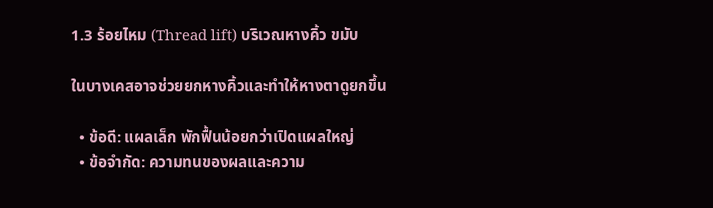1.3 ร้อยไหม (Thread lift) บริเวณหางคิ้ว ขมับ

ในบางเคสอาจช่วยยกหางคิ้วและทำให้หางตาดูยกขึ้น

  • ข้อดี: แผลเล็ก พักฟื้นน้อยกว่าเปิดแผลใหญ่
  • ข้อจำกัด: ความทนของผลและความ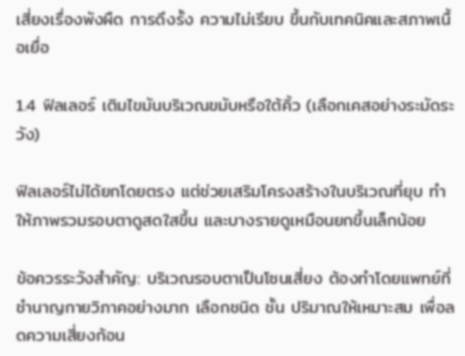เสี่ยงเรื่องพังผืด การดึงรั้ง ความไม่เรียบ ขึ้นกับเทคนิคและสภาพเนื้อเยื่อ

1.4 ฟิลเลอร์ เติมไขมันบริเวณขมับหรือใต้คิ้ว (เลือกเคสอย่างระมัดระวัง)

ฟิลเลอร์ไม่ได้ยกโดยตรง แต่ช่วยเสริมโครงสร้างในบริเวณที่ยุบ ทำให้ภาพรวมรอบตาดูสดใสขึ้น และบางรายดูเหมือนยกขึ้นเล็กน้อย

ข้อควรระวังสำคัญ: บริเวณรอบตาเป็นโซนเสี่ยง ต้องทำโดยแพทย์ที่ชำนาญกายวิภาคอย่างมาก เลือกชนิด ชั้น ปริมาณให้เหมาะสม เพื่อลดความเสี่ยงก้อน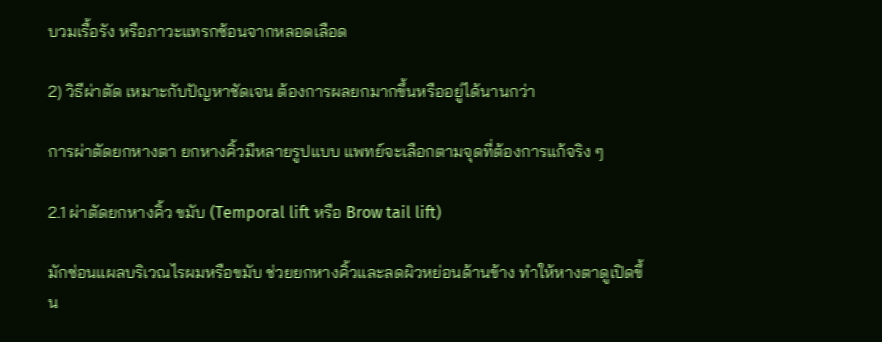บวมเรื้อรัง หรือภาวะแทรกซ้อนจากหลอดเลือด

2) วิธีผ่าตัด เหมาะกับปัญหาชัดเจน ต้องการผลยกมากขึ้นหรืออยู่ได้นานกว่า

การผ่าตัดยกหางตา ยกหางคิ้วมีหลายรูปแบบ แพทย์จะเลือกตามจุดที่ต้องการแก้จริง ๆ

2.1 ผ่าตัดยกหางคิ้ว ขมับ (Temporal lift หรือ Brow tail lift)

มักซ่อนแผลบริเวณไรผมหรือขมับ ช่วยยกหางคิ้วและลดผิวหย่อนด้านข้าง ทำให้หางตาดูเปิดขึ้น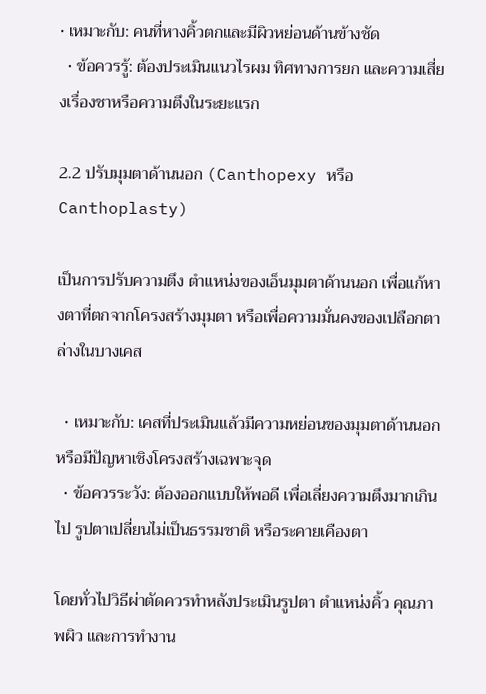• เหมาะกับ: คนที่หางคิ้วตกและมีผิวหย่อนด้านข้างชัด
  • ข้อควรรู้: ต้องประเมินแนวไรผม ทิศทางการยก และความเสี่ยงเรื่องชาหรือความตึงในระยะแรก

2.2 ปรับมุมตาด้านนอก (Canthopexy หรือ Canthoplasty)

เป็นการปรับความตึง ตำแหน่งของเอ็นมุมตาด้านนอก เพื่อแก้หางตาที่ตกจากโครงสร้างมุมตา หรือเพื่อความมั่นคงของเปลือกตาล่างในบางเคส

  • เหมาะกับ: เคสที่ประเมินแล้วมีความหย่อนของมุมตาด้านนอก หรือมีปัญหาเชิงโครงสร้างเฉพาะจุด
  • ข้อควรระวัง: ต้องออกแบบให้พอดี เพื่อเลี่ยงความตึงมากเกินไป รูปตาเปลี่ยนไม่เป็นธรรมชาติ หรือระคายเคืองตา

โดยทั่วไปวิธีผ่าตัดควรทำหลังประเมินรูปตา ตำแหน่งคิ้ว คุณภาพผิว และการทำงาน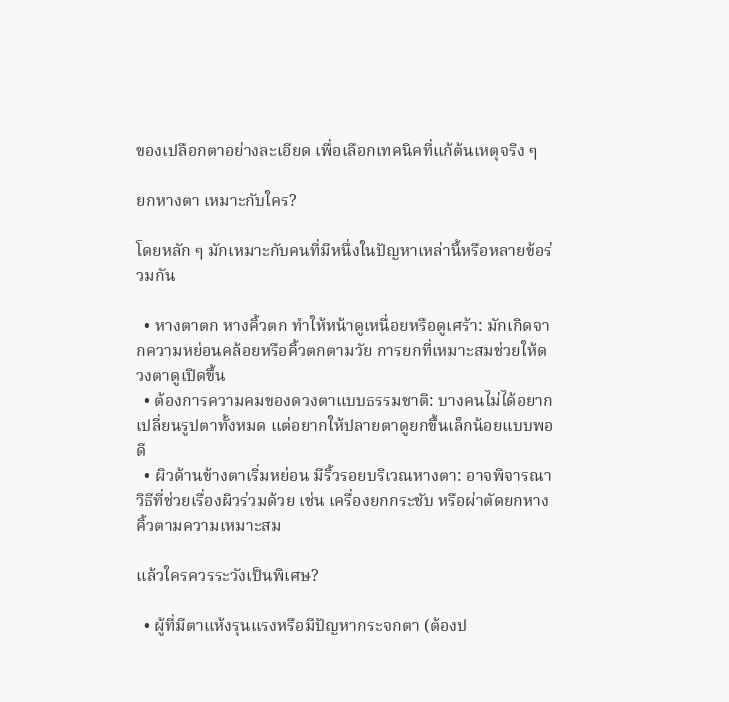ของเปลือกตาอย่างละเอียด เพื่อเลือกเทคนิคที่แก้ต้นเหตุจริง ๆ

ยกหางตา เหมาะกับใคร?

โดยหลัก ๆ มักเหมาะกับคนที่มีหนึ่งในปัญหาเหล่านี้หรือหลายข้อร่วมกัน

  • หางตาตก หางคิ้วตก ทำให้หน้าดูเหนื่อยหรือดูเศร้า: มักเกิดจากความหย่อนคล้อยหรือคิ้วตกตามวัย การยกที่เหมาะสมช่วยให้ดวงตาดูเปิดขึ้น
  • ต้องการความคมของดวงตาแบบธรรมชาติ: บางคนไม่ได้อยากเปลี่ยนรูปตาทั้งหมด แต่อยากให้ปลายตาดูยกขึ้นเล็กน้อยแบบพอดี
  • ผิวด้านข้างตาเริ่มหย่อน มีริ้วรอยบริเวณหางตา: อาจพิจารณาวิธีที่ช่วยเรื่องผิวร่วมด้วย เช่น เครื่องยกกระชับ หรือผ่าตัดยกหางคิ้วตามความเหมาะสม

แล้วใครควรระวังเป็นพิเศษ?

  • ผู้ที่มีตาแห้งรุนแรงหรือมีปัญหากระจกตา (ต้องป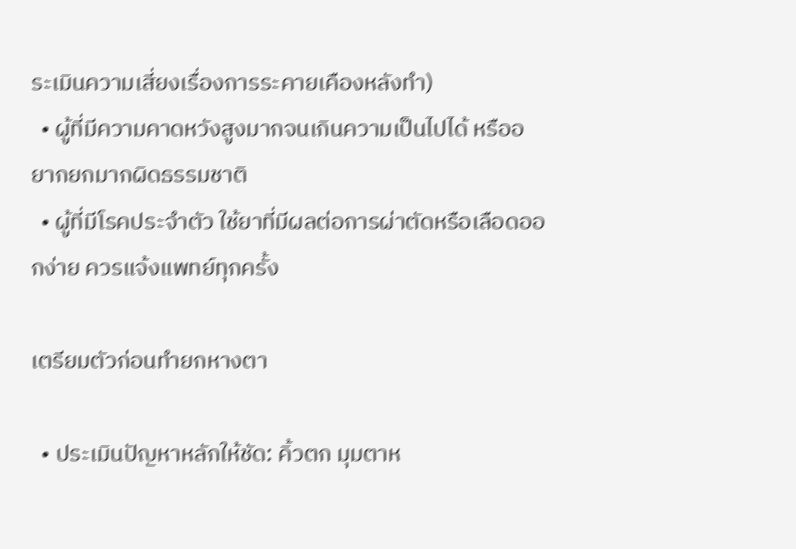ระเมินความเสี่ยงเรื่องการระคายเคืองหลังทำ)
  • ผู้ที่มีความคาดหวังสูงมากจนเกินความเป็นไปได้ หรืออยากยกมากผิดธรรมชาติ
  • ผู้ที่มีโรคประจำตัว ใช้ยาที่มีผลต่อการผ่าตัดหรือเลือดออกง่าย ควรแจ้งแพทย์ทุกครั้ง

เตรียมตัวก่อนทำยกหางตา

  • ประเมินปัญหาหลักให้ชัด: คิ้วตก มุมตาห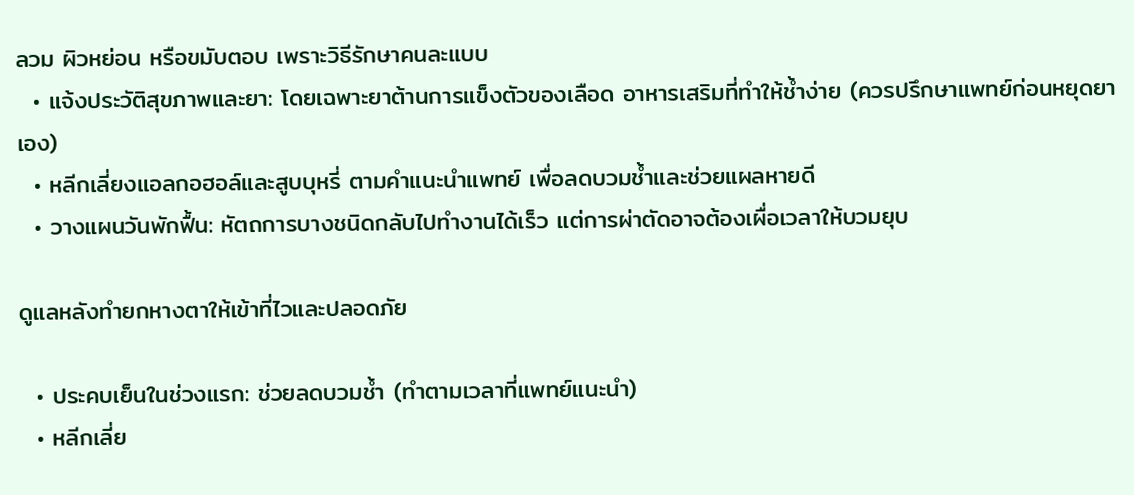ลวม ผิวหย่อน หรือขมับตอบ เพราะวิธีรักษาคนละแบบ
  • แจ้งประวัติสุขภาพและยา: โดยเฉพาะยาต้านการแข็งตัวของเลือด อาหารเสริมที่ทำให้ช้ำง่าย (ควรปรึกษาแพทย์ก่อนหยุดยาเอง)
  • หลีกเลี่ยงแอลกอฮอล์และสูบบุหรี่ ตามคำแนะนำแพทย์ เพื่อลดบวมช้ำและช่วยแผลหายดี
  • วางแผนวันพักฟื้น: หัตถการบางชนิดกลับไปทำงานได้เร็ว แต่การผ่าตัดอาจต้องเผื่อเวลาให้บวมยุบ

ดูแลหลังทำยกหางตาให้เข้าที่ไวและปลอดภัย

  • ประคบเย็นในช่วงแรก: ช่วยลดบวมช้ำ (ทำตามเวลาที่แพทย์แนะนำ)
  • หลีกเลี่ย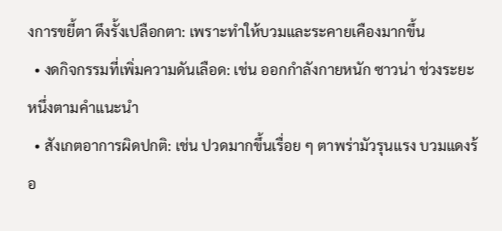งการขยี้ตา ดึงรั้งเปลือกตา: เพราะทำให้บวมและระคายเคืองมากขึ้น
  • งดกิจกรรมที่เพิ่มความดันเลือด: เช่น ออกกำลังกายหนัก ซาวน่า ช่วงระยะหนึ่งตามคำแนะนำ
  • สังเกตอาการผิดปกติ: เช่น ปวดมากขึ้นเรื่อย ๆ ตาพร่ามัวรุนแรง บวมแดงร้อ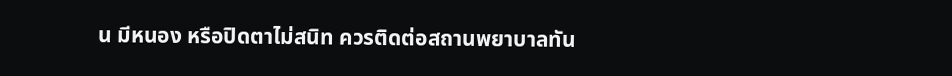น มีหนอง หรือปิดตาไม่สนิท ควรติดต่อสถานพยาบาลทัน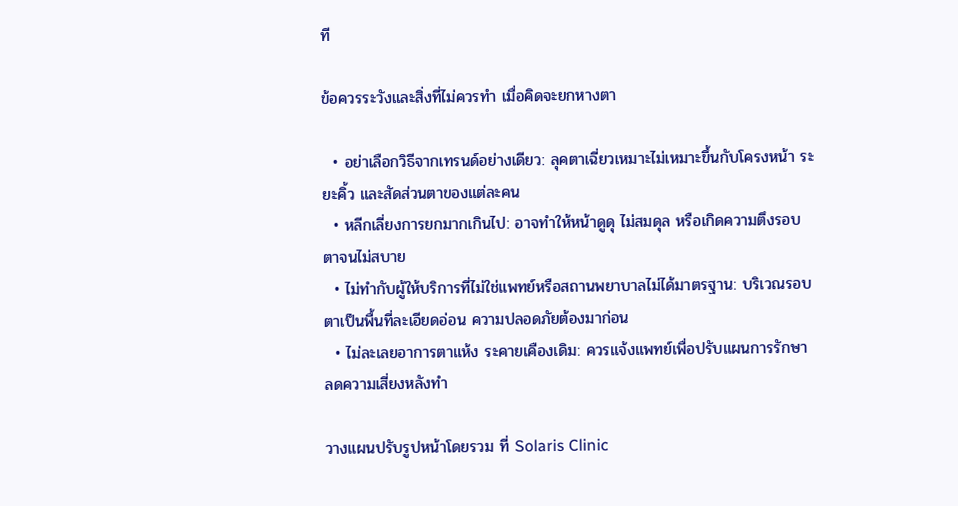ที

ข้อควรระวังและสิ่งที่ไม่ควรทำ เมื่อคิดจะยกหางตา

  • อย่าเลือกวิธีจากเทรนด์อย่างเดียว: ลุคตาเฉี่ยวเหมาะไม่เหมาะขึ้นกับโครงหน้า ระยะคิ้ว และสัดส่วนตาของแต่ละคน
  • หลีกเลี่ยงการยกมากเกินไป: อาจทำให้หน้าดูดุ ไม่สมดุล หรือเกิดความตึงรอบตาจนไม่สบาย
  • ไม่ทำกับผู้ให้บริการที่ไม่ใช่แพทย์หรือสถานพยาบาลไม่ได้มาตรฐาน: บริเวณรอบตาเป็นพื้นที่ละเอียดอ่อน ความปลอดภัยต้องมาก่อน
  • ไม่ละเลยอาการตาแห้ง ระคายเคืองเดิม: ควรแจ้งแพทย์เพื่อปรับแผนการรักษา ลดความเสี่ยงหลังทำ

วางแผนปรับรูปหน้าโดยรวม ที่ Solaris Clinic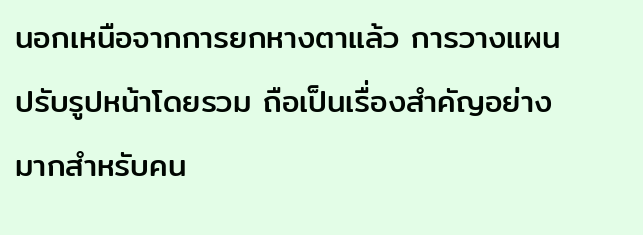นอกเหนือจากการยกหางตาแล้ว การวางแผนปรับรูปหน้าโดยรวม ถือเป็นเรื่องสำคัญอย่างมากสำหรับคน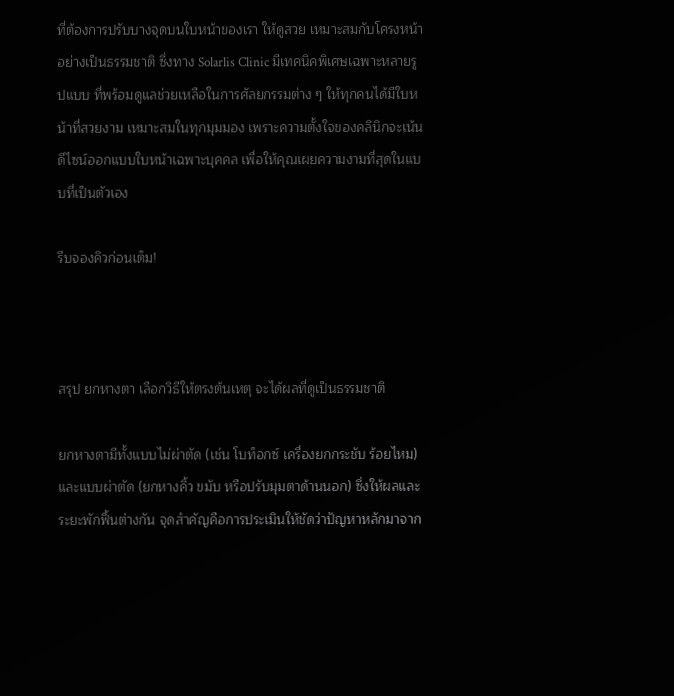ที่ต้องการปรับบางจุดบนใบหน้าของเรา ให้ดูสวย เหมาะสมกับโครงหน้าอย่างเป็นธรรมชาติ ซึ่งทาง Solarlis Clinic มีเทคนิคพิเศษเฉพาะหลายรูปแบบ ที่พร้อมดูแลช่วยเหลือในการศัลยกรรมต่าง ๆ ให้ทุกคนได้มีใบหน้าที่สวยงาม เหมาะสมในทุกมุมมอง เพราะความตั้งใจของคลินิกจะเน้นดีไซน์ออกแบบใบหน้าเฉพาะบุคคล เพื่อให้คุณเผยความงามที่สุดในแบบที่เป็นตัวเอง

รีบจองคิวก่อนเต็ม!



สรุป ยกหางตา เลือกวิธีให้ตรงต้นเหตุ จะได้ผลที่ดูเป็นธรรมชาติ

ยกหางตามีทั้งแบบไม่ผ่าตัด (เช่น โบท็อกซ์ เครื่องยกกระชับ ร้อยไหม) และแบบผ่าตัด (ยกหางคิ้ว ขมับ หรือปรับมุมตาด้านนอก) ซึ่งให้ผลและระยะพักฟื้นต่างกัน จุดสำคัญคือการประเมินให้ชัดว่าปัญหาหลักมาจาก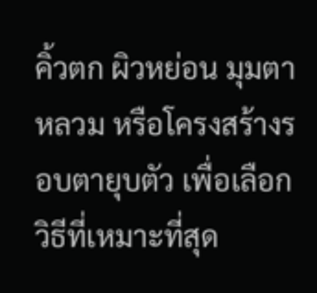คิ้วตก ผิวหย่อน มุมตาหลวม หรือโครงสร้างรอบตายุบตัว เพื่อเลือกวิธีที่เหมาะที่สุด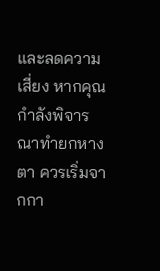และลดความเสี่ยง หากคุณกำลังพิจารณาทำยกหางตา ควรเริ่มจากกา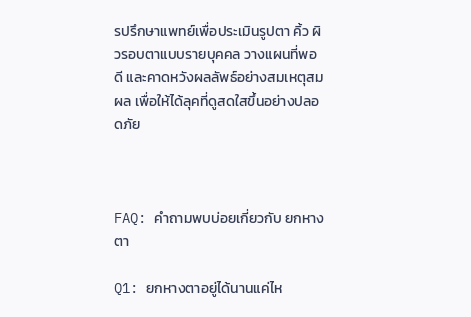รปรึกษาแพทย์เพื่อประเมินรูปตา คิ้ว ผิวรอบตาแบบรายบุคคล วางแผนที่พอดี และคาดหวังผลลัพธ์อย่างสมเหตุสมผล เพื่อให้ได้ลุคที่ดูสดใสขึ้นอย่างปลอดภัย



FAQ: คำถามพบบ่อยเกี่ยวกับ ยกหางตา

Q1: ยกหางตาอยู่ได้นานแค่ไห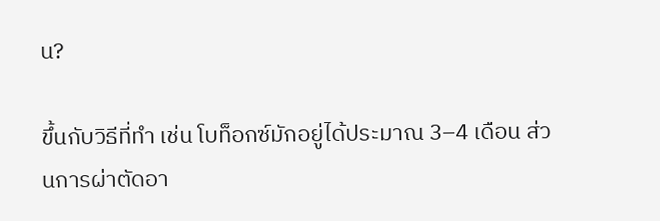น?

ขึ้นกับวิธีที่ทำ เช่น โบท็อกซ์มักอยู่ได้ประมาณ 3–4 เดือน ส่วนการผ่าตัดอา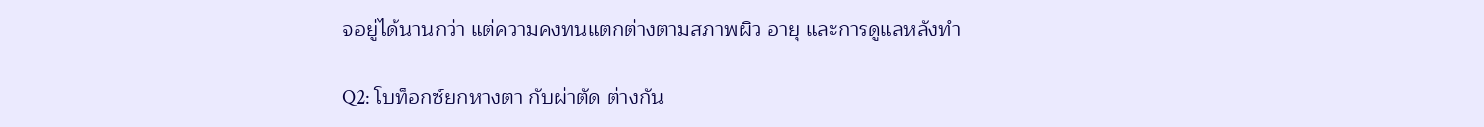จอยู่ได้นานกว่า แต่ความคงทนแตกต่างตามสภาพผิว อายุ และการดูแลหลังทำ

Q2: โบท็อกซ์ยกหางตา กับผ่าตัด ต่างกัน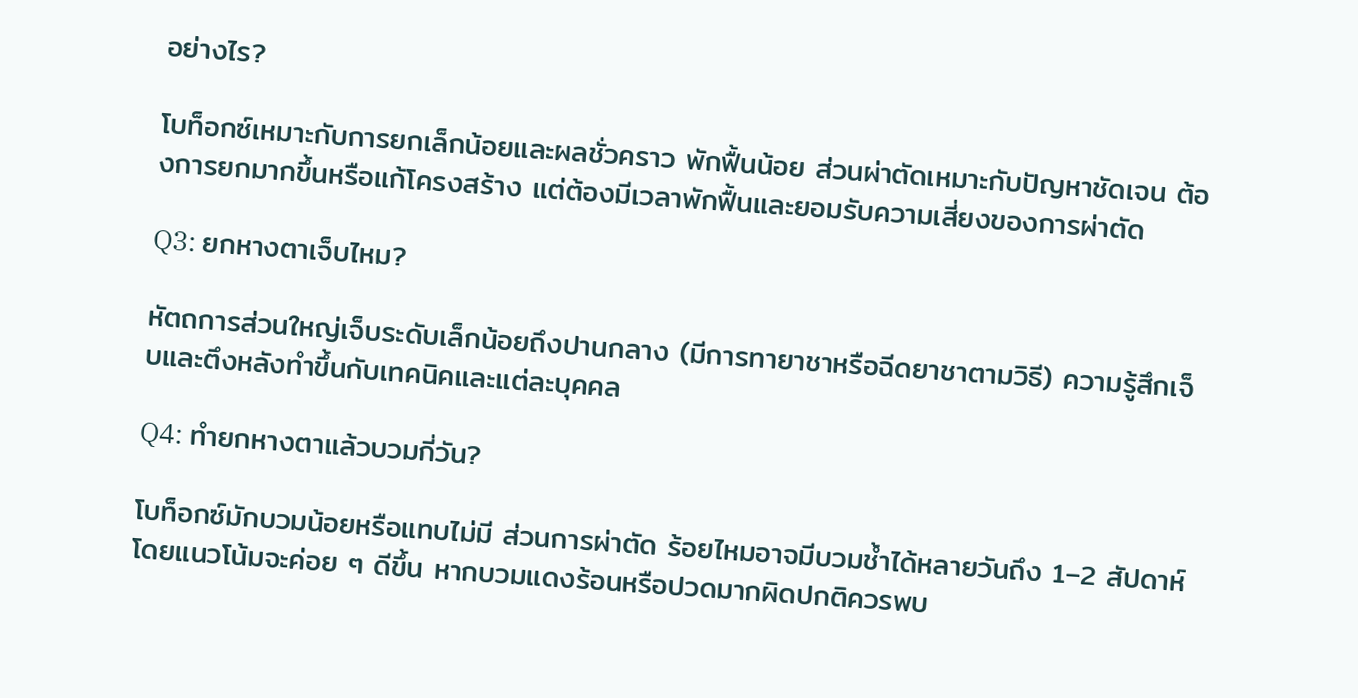อย่างไร?

โบท็อกซ์เหมาะกับการยกเล็กน้อยและผลชั่วคราว พักฟื้นน้อย ส่วนผ่าตัดเหมาะกับปัญหาชัดเจน ต้องการยกมากขึ้นหรือแก้โครงสร้าง แต่ต้องมีเวลาพักฟื้นและยอมรับความเสี่ยงของการผ่าตัด

Q3: ยกหางตาเจ็บไหม?

หัตถการส่วนใหญ่เจ็บระดับเล็กน้อยถึงปานกลาง (มีการทายาชาหรือฉีดยาชาตามวิธี) ความรู้สึกเจ็บและตึงหลังทำขึ้นกับเทคนิคและแต่ละบุคคล

Q4: ทำยกหางตาแล้วบวมกี่วัน?

โบท็อกซ์มักบวมน้อยหรือแทบไม่มี ส่วนการผ่าตัด ร้อยไหมอาจมีบวมช้ำได้หลายวันถึง 1–2 สัปดาห์ โดยแนวโน้มจะค่อย ๆ ดีขึ้น หากบวมแดงร้อนหรือปวดมากผิดปกติควรพบ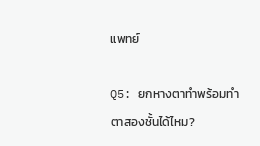แพทย์

Q5: ยกหางตาทำพร้อมทำตาสองชั้นได้ไหม?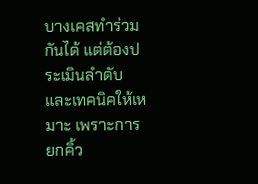บางเคสทำร่วมกันได้ แต่ต้องประเมินลำดับและเทคนิคให้เหมาะ เพราะการยกคิ้ว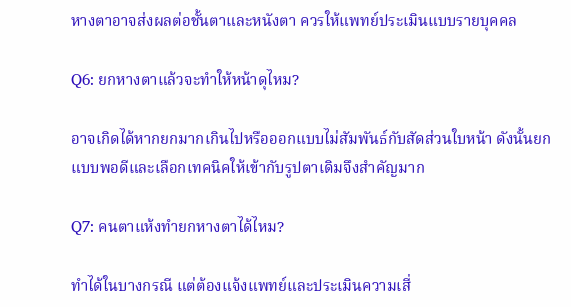หางตาอาจส่งผลต่อชั้นตาและหนังตา ควรให้แพทย์ประเมินแบบรายบุคคล

Q6: ยกหางตาแล้วจะทำให้หน้าดุไหม?

อาจเกิดได้หากยกมากเกินไปหรือออกแบบไม่สัมพันธ์กับสัดส่วนใบหน้า ดังนั้นยกแบบพอดีและเลือกเทคนิคให้เข้ากับรูปตาเดิมจึงสำคัญมาก

Q7: คนตาแห้งทำยกหางตาได้ไหม?

ทำได้ในบางกรณี แต่ต้องแจ้งแพทย์และประเมินความเสี่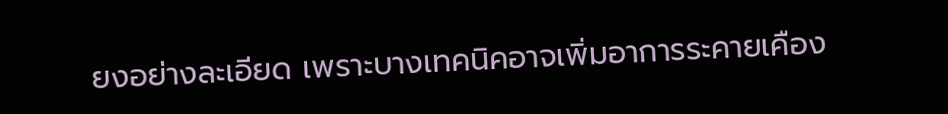ยงอย่างละเอียด เพราะบางเทคนิคอาจเพิ่มอาการระคายเคือง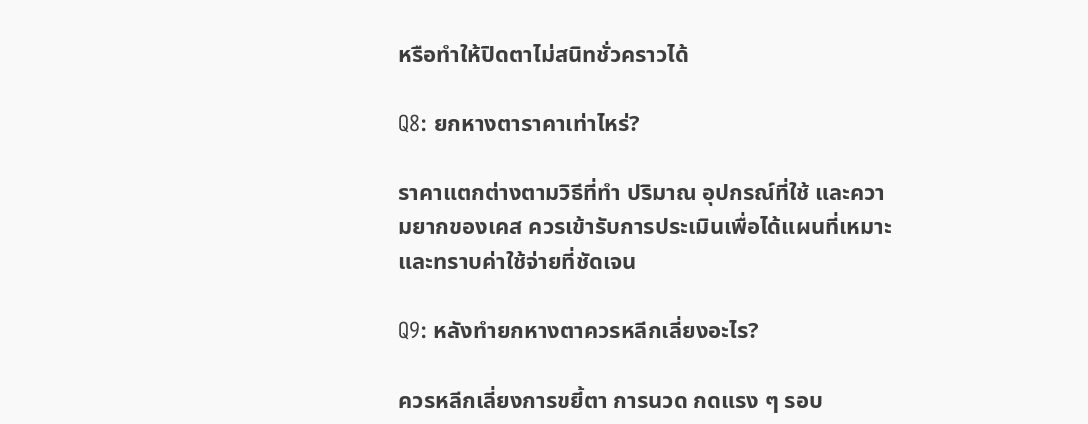หรือทำให้ปิดตาไม่สนิทชั่วคราวได้

Q8: ยกหางตาราคาเท่าไหร่?

ราคาแตกต่างตามวิธีที่ทำ ปริมาณ อุปกรณ์ที่ใช้ และความยากของเคส ควรเข้ารับการประเมินเพื่อได้แผนที่เหมาะและทราบค่าใช้จ่ายที่ชัดเจน

Q9: หลังทำยกหางตาควรหลีกเลี่ยงอะไร?

ควรหลีกเลี่ยงการขยี้ตา การนวด กดแรง ๆ รอบ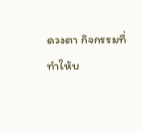ดวงตา กิจกรรมที่ทำให้บ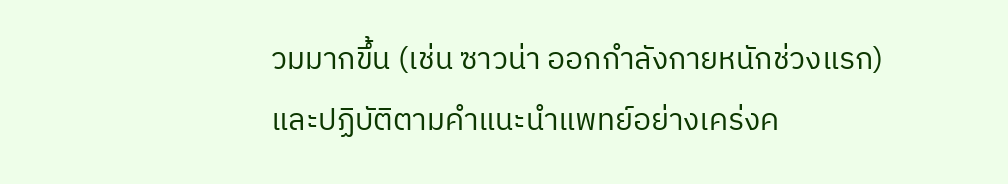วมมากขึ้น (เช่น ซาวน่า ออกกำลังกายหนักช่วงแรก) และปฏิบัติตามคำแนะนำแพทย์อย่างเคร่งค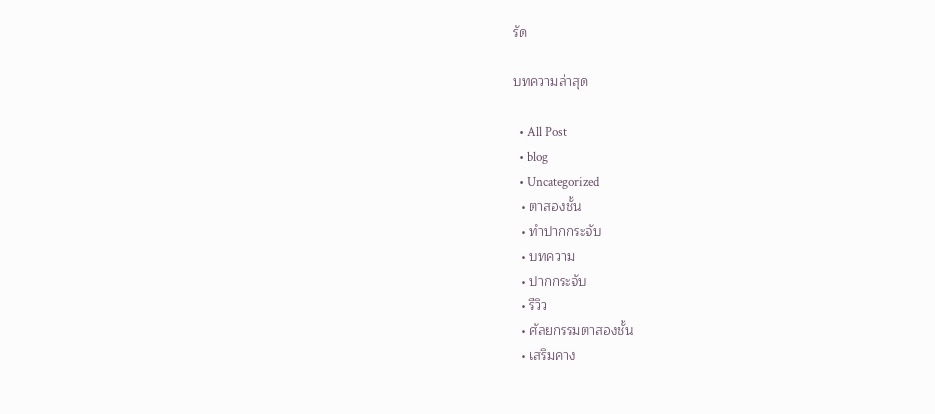รัด

บทความล่าสุด

  • All Post
  • blog
  • Uncategorized
  • ตาสองชั้น
  • ทำปากกระจับ
  • บทความ
  • ปากกระจับ
  • รีวิว
  • ศัลยกรรมตาสองชั้น
  • เสริมคาง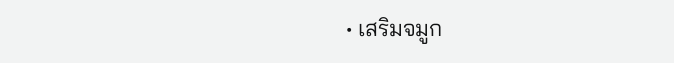• เสริมจมูก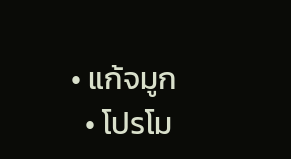• แก้จมูก
  • โปรโม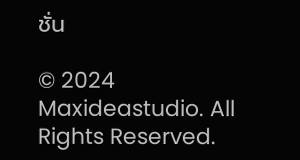ชั่น

© 2024 Maxideastudio. All Rights Reserved.